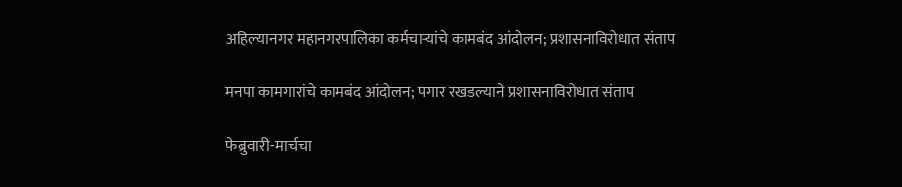अहिल्यानगर महानगरपालिका कर्मचाऱ्यांचे कामबंद आंदोलन; प्रशासनाविरोधात संताप

मनपा कामगारांचे कामबंद आंदोलन; पगार रखडल्याने प्रशासनाविरोधात संताप

फेब्रुवारी-मार्चचा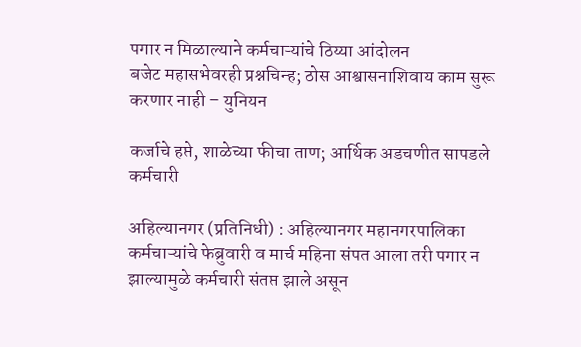पगार न मिळाल्याने कर्मचाऱ्यांचे ठिय्या आंदोलन
बजेट महासभेवरही प्रश्नचिन्ह; ठोस आश्वासनाशिवाय काम सुरू करणार नाही – युनियन

कर्जाचे हप्ते, शाळेच्या फीचा ताण; आर्थिक अडचणीत सापडले कर्मचारी

अहिल्यानगर (प्रतिनिधी) : अहिल्यानगर महानगरपालिका कर्मचाऱ्यांचे फेब्रुवारी व मार्च महिना संपत आला तरी पगार न झाल्यामुळे कर्मचारी संतप्त झाले असून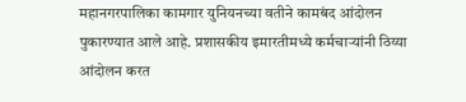महानगरपालिका कामगार युनियनच्या वतीने कामबंद आंदोलन पुकारण्यात आले आहे. प्रशासकीय इमारतीमध्ये कर्मचाऱ्यांनी ठिय्या आंदोलन करत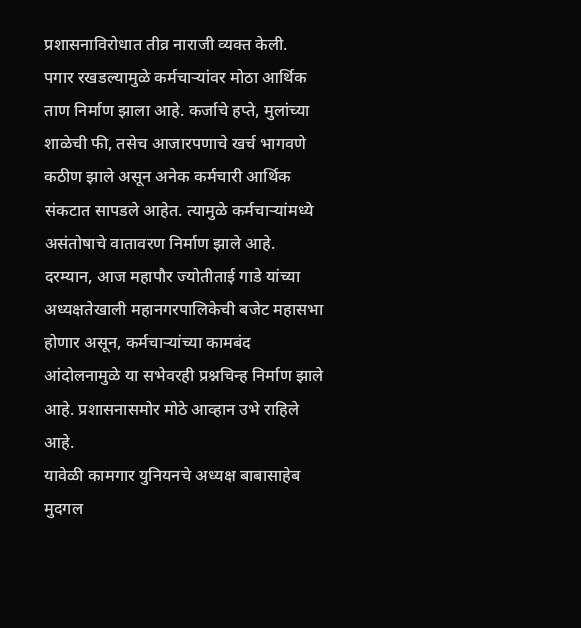प्रशासनाविरोधात तीव्र नाराजी व्यक्त केली.
पगार रखडल्यामुळे कर्मचाऱ्यांवर मोठा आर्थिक ताण निर्माण झाला आहे. कर्जाचे हप्ते, मुलांच्या शाळेची फी, तसेच आजारपणाचे खर्च भागवणे कठीण झाले असून अनेक कर्मचारी आर्थिक संकटात सापडले आहेत. त्यामुळे कर्मचाऱ्यांमध्ये असंतोषाचे वातावरण निर्माण झाले आहे.
दरम्यान, आज महापौर ज्योतीताई गाडे यांच्या अध्यक्षतेखाली महानगरपालिकेची बजेट महासभा होणार असून, कर्मचाऱ्यांच्या कामबंद आंदोलनामुळे या सभेवरही प्रश्नचिन्ह निर्माण झाले आहे. प्रशासनासमोर मोठे आव्हान उभे राहिले आहे.
यावेळी कामगार युनियनचे अध्यक्ष बाबासाहेब मुदगल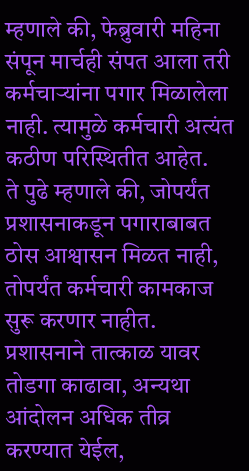म्हणाले की, फेब्रुवारी महिना संपून मार्चही संपत आला तरी कर्मचाऱ्यांना पगार मिळालेला नाही. त्यामुळे कर्मचारी अत्यंत कठीण परिस्थितीत आहेत.
ते पुढे म्हणाले की, जोपर्यंत प्रशासनाकडून पगाराबाबत ठोस आश्वासन मिळत नाही, तोपर्यंत कर्मचारी कामकाज सुरू करणार नाहीत. प्रशासनाने तात्काळ यावर तोडगा काढावा, अन्यथा आंदोलन अधिक तीव्र करण्यात येईल,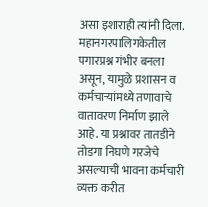असा इशाराही त्यांनी दिला.
महानगरपालिगकेतील पगारप्रश्न गंभीर बनला असून, यामुळे प्रशासन व कर्मचाऱ्यांमध्ये तणावाचे वातावरण निर्माण झाले आहे. या प्रश्नावर तातडीने तोडगा निघणे गरजेचे असल्याची भावना कर्मचारी व्यक्त करीत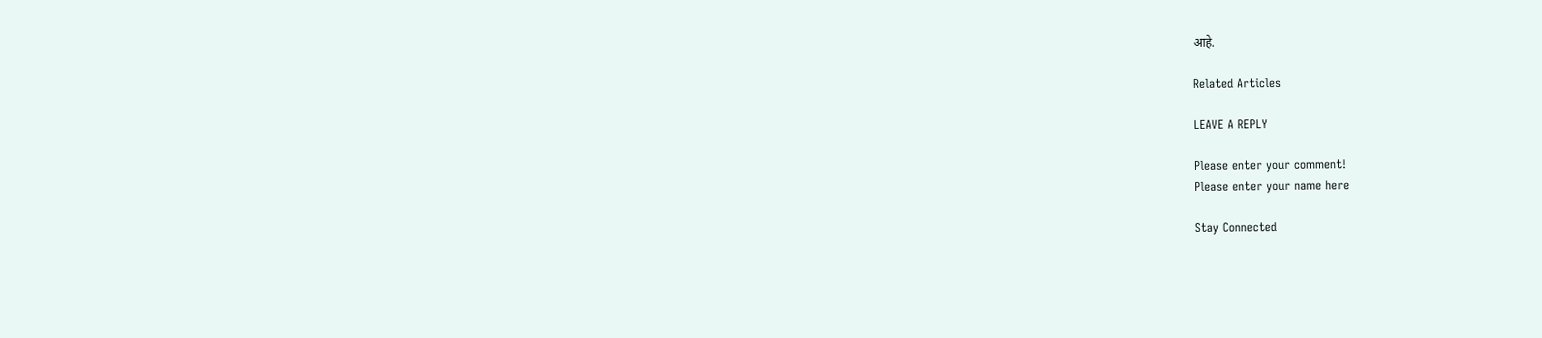आहे.

Related Articles

LEAVE A REPLY

Please enter your comment!
Please enter your name here

Stay Connected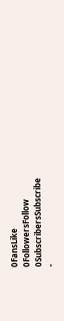0FansLike
0FollowersFollow
0SubscribersSubscribe
-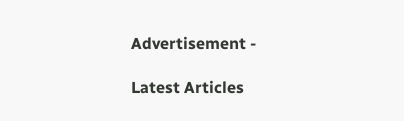Advertisement -

Latest Articles